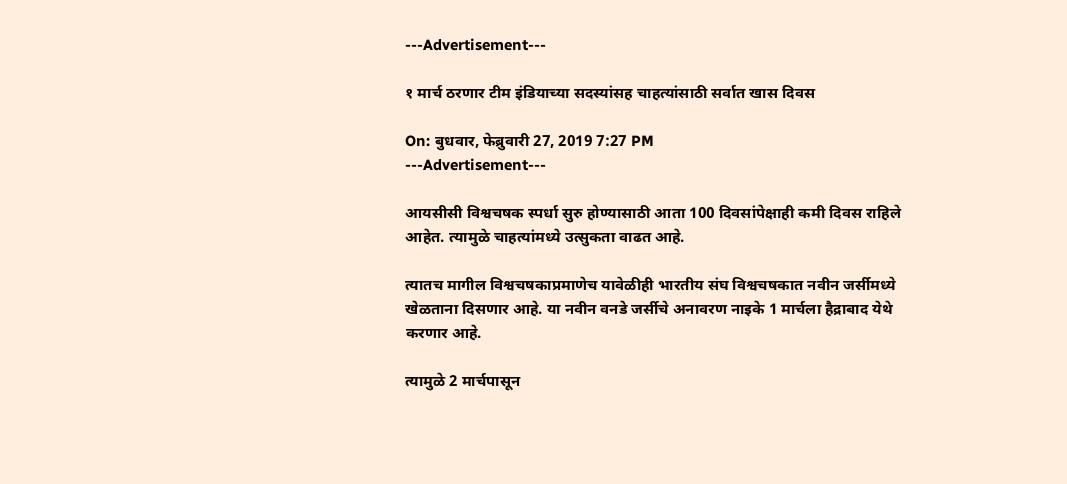---Advertisement---

१ मार्च ठरणार टीम इंडियाच्या सदस्यांसह चाहत्यांसाठी सर्वात खास दिवस

On: बुधवार, फेब्रुवारी 27, 2019 7:27 PM
---Advertisement---

आयसीसी विश्वचषक स्पर्धा सुरु होण्यासाठी आता 100 दिवसांपेक्षाही कमी दिवस राहिले आहेत. त्यामुळे चाहत्यांमध्ये उत्सुकता वाढत आहे.

त्यातच मागील विश्वचषकाप्रमाणेच यावेळीही भारतीय संघ विश्वचषकात नवीन जर्सीमध्ये खेळताना दिसणार आहे. या नवीन वनडे जर्सीचे अनावरण नाइके 1 मार्चला हैद्राबाद येथे करणार आहे.

त्यामुळे 2 मार्चपासून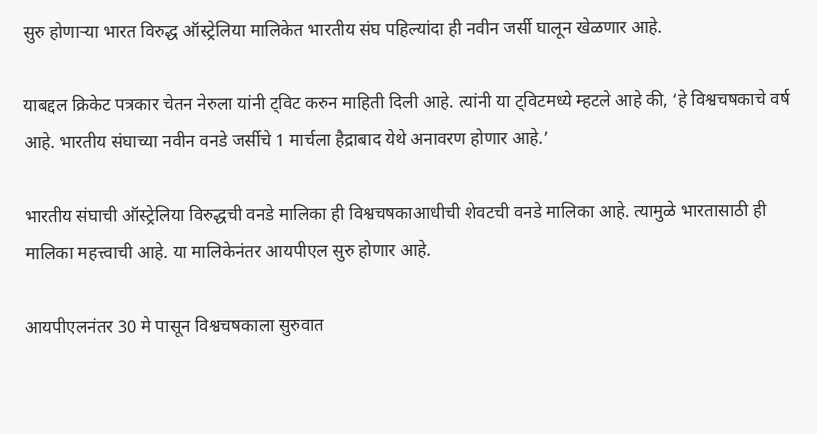सुरु होणाऱ्या भारत विरुद्ध ऑस्ट्रेलिया मालिकेत भारतीय संघ पहिल्यांदा ही नवीन जर्सी घालून खेळणार आहे.

याबद्दल क्रिकेट पत्रकार चेतन नेरुला यांनी ट्विट करुन माहिती दिली आहे. त्यांनी या ट्विटमध्ये म्हटले आहे की, ‘हे विश्वचषकाचे वर्ष आहे. भारतीय संघाच्या नवीन वनडे जर्सीचे 1 मार्चला हैद्राबाद येथे अनावरण होणार आहे.’

भारतीय संघाची ऑस्ट्रेलिया विरुद्धची वनडे मालिका ही विश्वचषकाआधीची शेवटची वनडे मालिका आहे. त्यामुळे भारतासाठी ही मालिका महत्त्वाची आहे. या मालिकेनंतर आयपीएल सुरु होणार आहे.

आयपीएलनंतर 30 मे पासून विश्वचषकाला सुरुवात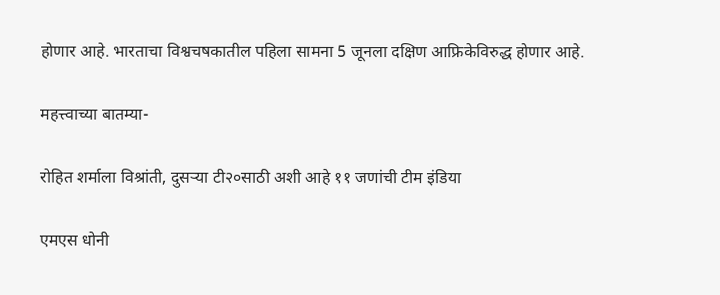होणार आहे. भारताचा विश्वचषकातील पहिला सामना 5 जूनला दक्षिण आफ्रिकेविरुद्ध होणार आहे.

महत्त्वाच्या बातम्या-

रोहित शर्माला विश्रांती, दुसऱ्या टी२०साठी अशी आहे ११ जणांची टीम इंडिया

एमएस धोनी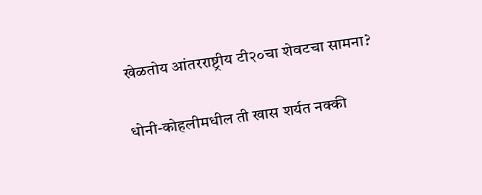खेळतोय आंतरराष्ट्रीय टी२०चा शेवटचा सामना?

धोनी-कोहलीमधील ती खास शर्यत नक्की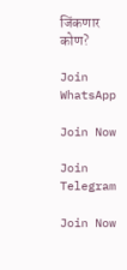जिंकणार कोण?

Join WhatsApp

Join Now

Join Telegram

Join Now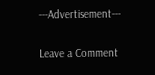---Advertisement---

Leave a Comment